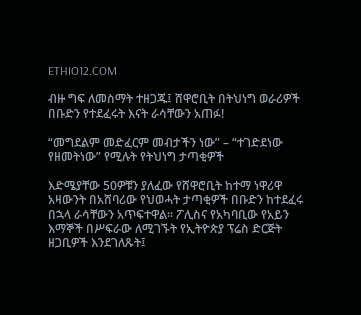ETHIO12.COM

ብዙ ግፍ ለመስማት ተዘጋጁ፤ ሸዋሮቢት በትህነግ ወራሪዎች በቡድን የተደፈሩት እናት ራሳቸውን አጠፉ!

“መግደልም መድፈርም መብታችን ነው” – “ተገድደነው የዘመትነው” የሚሉት የትህነግ ታጣቂዎች

እድሜያቸው 50ዎቹን ያለፈው የሸዋሮቢት ከተማ ነዋሪዋ አዛውንት በአሸባሪው የህወሓት ታጣቂዎች በቡድን ከተደፈሩ በኋላ ራሳቸውን አጥፍተዋል። ፖሊስና የአካባቢው የአይን እማኞች በሥፍራው ለሚገኙት የኢትዮጵያ ፕሬስ ድርጅት ዘጋቢዎች እንደገለጹት፤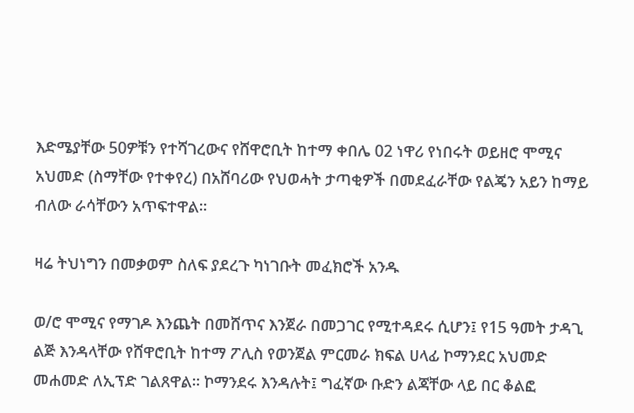እድሜያቸው 50ዎቹን የተሻገረውና የሸዋሮቢት ከተማ ቀበሌ 02 ነዋሪ የነበሩት ወይዘሮ ሞሚና አህመድ (ስማቸው የተቀየረ) በአሸባሪው የህወሓት ታጣቂዎች በመደፈራቸው የልጄን አይን ከማይ ብለው ራሳቸውን አጥፍተዋል።

ዛሬ ትህነግን በመቃወም ስለፍ ያደረጉ ካነገቡት መፈክሮች አንዱ

ወ/ሮ ሞሚና የማገዶ እንጨት በመሸጥና እንጀራ በመጋገር የሚተዳደሩ ሲሆን፤ የ15 ዓመት ታዳጊ ልጅ እንዳላቸው የሸዋሮቢት ከተማ ፖሊስ የወንጀል ምርመራ ክፍል ሀላፊ ኮማንደር አህመድ መሐመድ ለኢፕድ ገልጸዋል። ኮማንደሩ እንዳሉት፤ ግፈኛው ቡድን ልጃቸው ላይ በር ቆልፎ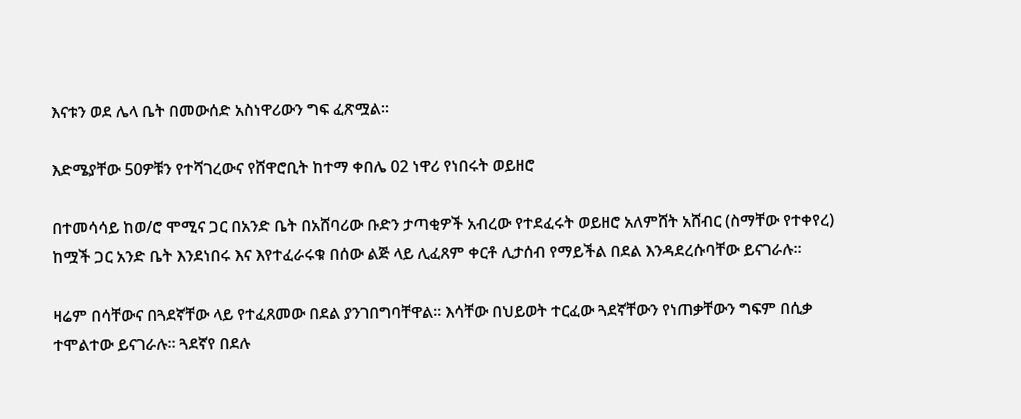እናቱን ወደ ሌላ ቤት በመውሰድ አስነዋሪውን ግፍ ፈጽሟል።

እድሜያቸው 50ዎቹን የተሻገረውና የሸዋሮቢት ከተማ ቀበሌ 02 ነዋሪ የነበሩት ወይዘሮ

በተመሳሳይ ከወ/ሮ ሞሚና ጋር በአንድ ቤት በአሸባሪው ቡድን ታጣቂዎች አብረው የተደፈሩት ወይዘሮ አለምሸት አሸብር (ስማቸው የተቀየረ) ከሟች ጋር አንድ ቤት እንደነበሩ እና እየተፈራሩቁ በሰው ልጅ ላይ ሊፈጸም ቀርቶ ሊታሰብ የማይችል በደል እንዳደረሱባቸው ይናገራሉ።

ዛሬም በሳቸውና በጓደኛቸው ላይ የተፈጸመው በደል ያንገበግባቸዋል። እሳቸው በህይወት ተርፈው ጓደኛቸውን የነጠቃቸውን ግፍም በሲቃ ተሞልተው ይናገራሉ። ጓደኛየ በደሉ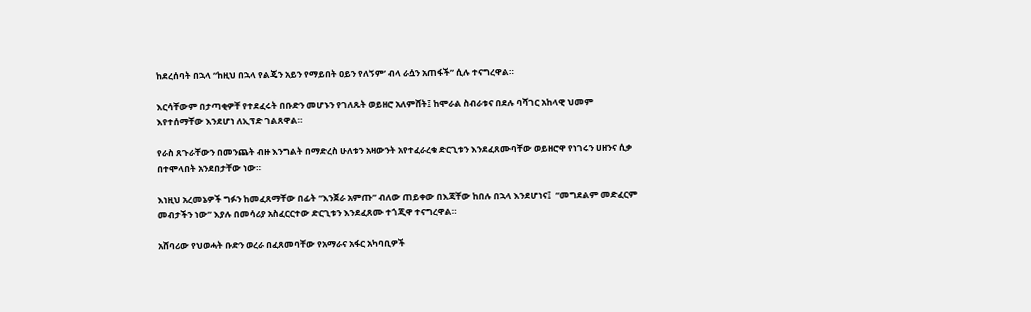ከደረሰባት በኋላ “ከዚህ በኋላ የልጄን አይን የማይበት ዐይን የለኝም’ ብላ ራሷን አጠፋች” ሲሉ ተናግረዋል።

እርሳቸውም በታጣቂዎቸ የተደፈሩት በቡድን መሆኑን የገለጹት ወይዘሮ አለምሸት፤ ከሞራል ስብራቱና በደሉ ባሻገር አከላዊ ህመም እየተሰማቸው እንደሆነ ለኢፕድ ገልጸዋል።

የራስ ጸጉራቸውን በመንጨት ብዙ እንግልት በማድረስ ሁለቱን አዛውንት አየተፈራረቁ ድርጊቱን እንደፈጸሙባቸው ወይዘሮዋ የነገሩን ሀዘንና ሲቃ በተሞላበት አንደበታቸው ነው።

እነዚህ አረመኔዎች ግፉን ከመፈጸማቸው በፊት “እንጀራ አምጡ” ብለው ጠይቀው በእጃቸው ከበሉ በኋላ እንደሆነና፤  “መግደልም መድፈርም መብታችን ነው” እያሉ በመሳሪያ አስፈርርተው ድርጊቱን እንደፈጸሙ ተጎጂዋ ተናግረዋል።

አሸባሪው የህወሓት ቡድን ወረራ በፈጸመባቸው የአማራና አፋር አካባቢዎች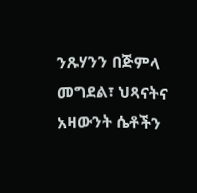ንጹሃንን በጅምላ መግደል፣ ህጻናትና አዛውንት ሴቶችን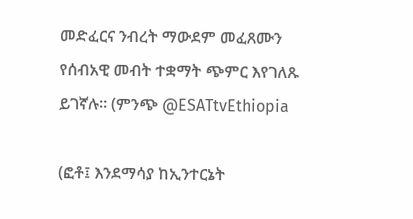መድፈርና ንብረት ማውደም መፈጸሙን የሰብአዊ መብት ተቋማት ጭምር እየገለጹ ይገኛሉ። (ምንጭ @ESATtvEthiopia

(ፎቶ፤ እንደማሳያ ከኢንተርኔት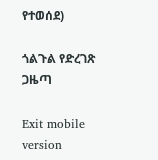የተወሰደ)

ጎልጉል የድረገጽ ጋዜጣ

Exit mobile version